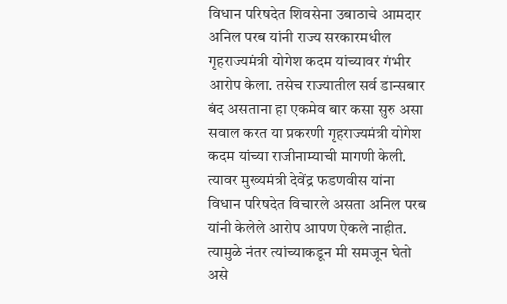विधान परिषदेत शिवसेना उबाठाचे आमदार अनिल परब यांनी राज्य सरकारमधील गृहराज्यमंत्री योगेश कदम यांच्यावर गंभीर आरोप केला. तसेच राज्यातील सर्व डान्सबार बंद असताना हा एकमेव बार कसा सुरु असा सवाल करत या प्रकरणी गृहराज्यमंत्री योगेश कदम यांच्या राजीनाम्याची मागणी केली. त्यावर मुख्यमंत्री देवेंद्र फडणवीस यांना विधान परिषदेत विचारले असता अनिल परब यांनी केलेले आरोप आपण ऐकले नाहीत. त्यामुळे नंतर त्यांच्याकडून मी समजून घेतो असे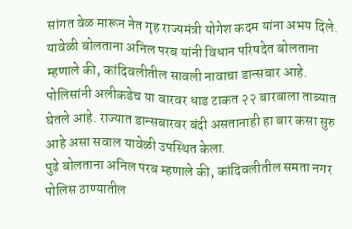सांगत वेळ मारून नेत गृह राज्यमंत्री योगेश कदम यांना अभय दिले.
यावेळी बोलताना अनिल परब यांनी विधान परिषदेत बोलताना म्हणाले की, कांदिवलीतील सावली नावाचा डान्सबार आहे. पोलिसांनी अलीकडेच या बारवर धाड टाकत २२ बारबाला ताब्यात घेतले आहे. राज्यात डान्सबारवर बंदी असतानाही हा बार कसा सुरु आहे असा सवाल यावेळी उपस्थित केला.
पुढे बोलताना अनिल परब म्हणाले की, कांदिवलीतील समता नगर पोलिस ठाण्यातील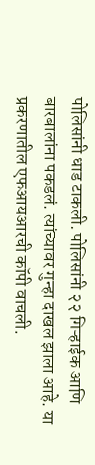पोलिसांनी धाड टाकली. पोलिसांनी २२ गिऱ्हाईक आणि बारबालांना पकडलं. त्यांच्यावर गुन्हा दाखल झाला आहे. या प्रकरणातील एफआयआरची कॉपी वाचली.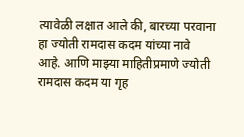त्यावेळी लक्षात आले की, बारच्या परवाना हा ज्योती रामदास कदम यांच्या नावे आहे. आणि माझ्या माहितीप्रमाणे ज्योती रामदास कदम या गृह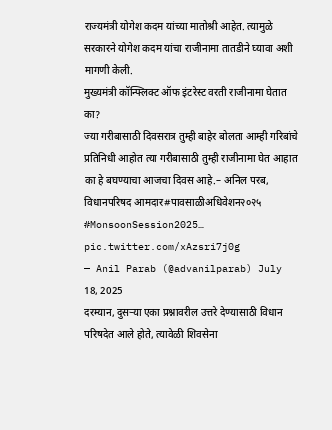राज्यमंत्री योगेश कदम यांच्या मातोश्री आहेत. त्यामुळे सरकारने योगेश कदम यांचा राजीनामा तातडीने घ्यावा अशी मागणी केली.
मुख्यमंत्री कॉन्फ्लिक्ट ऑफ इंटरेस्ट वरती राजीनामा घेतात का?
ज्या गरीबासाठी दिवसरात्र तुम्ही बाहेर बोलता आम्ही गरिबांचे प्रतिनिधी आहोत त्या गरीबासाठी तुम्ही राजीनामा घेत आहात का हे बघण्याचा आजचा दिवस आहे.– अनिल परब, विधानपरिषद आमदार#पावसाळीअधिवेशन२०२५ #MonsoonSession2025… pic.twitter.com/xAzsri7j0g
— Anil Parab (@advanilparab) July 18, 2025
दरम्यान, दुसऱ्या एका प्रश्नावरील उत्तरे देण्यासाठी विधान परिषदेत आले होते, त्यावेळी शिवसेना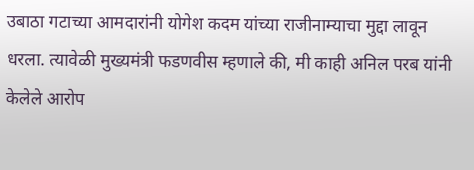उबाठा गटाच्या आमदारांनी योगेश कदम यांच्या राजीनाम्याचा मुद्दा लावून धरला. त्यावेळी मुख्यमंत्री फडणवीस म्हणाले की, मी काही अनिल परब यांनी केलेले आरोप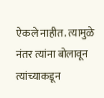ऐकले नाहीत. त्यामुळे नंतर त्यांना बोलावून त्यांच्याकडून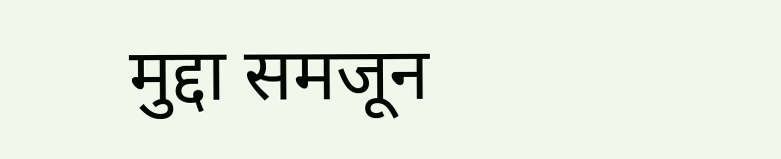मुद्दा समजून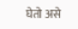घेतो असे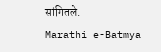सांगितले.
Marathi e-Batmya